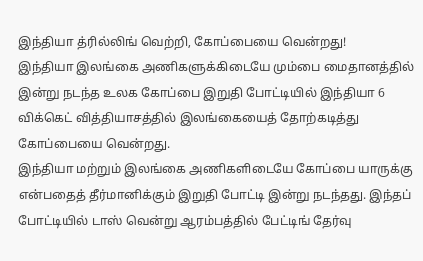இந்தியா த்ரில்லிங் வெற்றி, கோப்பையை வென்றது!
இந்தியா இலங்கை அணிகளுக்கிடையே மும்பை மைதானத்தில் இன்று நடந்த உலக கோப்பை இறுதி போட்டியில் இந்தியா 6 விக்கெட் வித்தியாசத்தில் இலங்கையைத் தோற்கடித்து கோப்பையை வென்றது.
இந்தியா மற்றும் இலங்கை அணிகளிடையே கோப்பை யாருக்கு என்பதைத் தீர்மானிக்கும் இறுதி போட்டி இன்று நடந்தது. இந்தப் போட்டியில் டாஸ் வென்று ஆரம்பத்தில் பேட்டிங் தேர்வு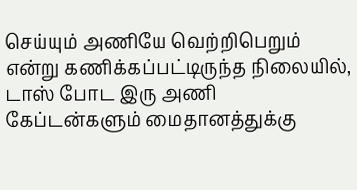செய்யும் அணியே வெற்றிபெறும் என்று கணிக்கப்பட்டிருந்த நிலையில், டாஸ் போட இரு அணி கேப்டன்களும் மைதானத்துக்கு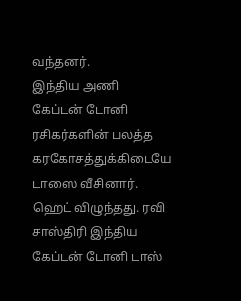வந்தனர்.
இந்திய அணி கேப்டன் டோனி ரசிகர்களின் பலத்த கரகோசத்துக்கிடையே டாஸை வீசினார். ஹெட் விழுந்தது. ரவி சாஸ்திரி இந்திய கேப்டன் டோனி டாஸ்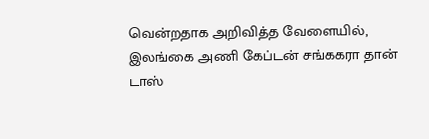வென்றதாக அறிவித்த வேளையில், இலங்கை அணி கேப்டன் சங்ககரா தான் டாஸ்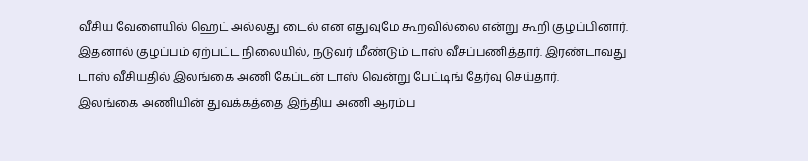வீசிய வேளையில் ஹெட் அல்லது டைல் என எதுவுமே கூறவில்லை என்று கூறி குழப்பினார்.
இதனால் குழப்பம் ஏற்பட்ட நிலையில், நடுவர் மீண்டும் டாஸ் வீசப்பணித்தார். இரண்டாவது டாஸ் வீசியதில் இலங்கை அணி கேப்டன் டாஸ் வென்று பேட்டிங் தேர்வு செய்தார்.
இலங்கை அணியின் துவக்கத்தை இந்திய அணி ஆரம்ப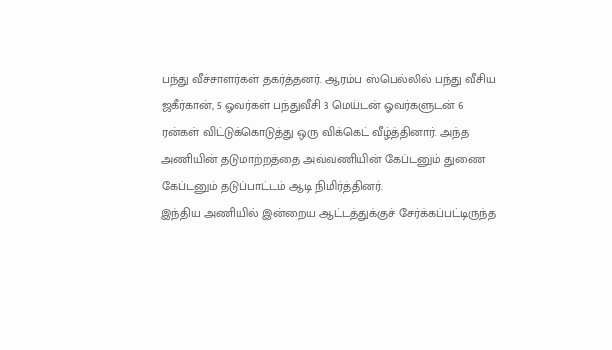பந்து வீச்சாளர்கள் தகர்த்தனர். ஆரம்ப ஸ்பெல்லில் பந்து வீசிய ஜகீர்கான், 5 ஓவர்கள் பந்துவீசி 3 மெய்டன் ஓவர்களுடன் 6 ரன்கள் விட்டுக்கொடுத்து ஒரு விக்கெட் வீழ்த்தினார். அந்த அணியின் தடுமாற்றத்தை அவ்வணியின் கேப்டனும் துணை கேப்டனும் தடுப்பாட்டம் ஆடி நிமிர்த்தினர்.
இந்திய அணியில் இன்றைய ஆட்டத்துக்குச் சேர்க்கப்பட்டிருந்த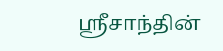ஸ்ரீசாந்தின்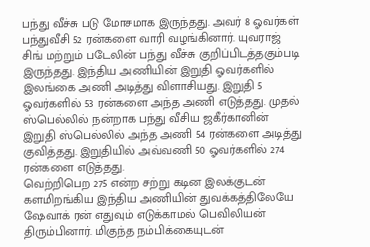பந்து வீச்சு படு மோசமாக இருந்தது. அவர் 8 ஓவர்கள் பந்துவீசி 52 ரன்களை வாரி வழங்கினார். யுவராஜ் சிங் மற்றும் படேலின் பந்து வீச்சு குறிப்பிடத்தகும்படி இருந்தது. இந்திய அணியின் இறுதி ஓவர்களில் இலங்கை அணி அடித்து விளாசியது. இறுதி 5 ஓவர்களில் 53 ரன்களை அந்த அணி எடுத்தது. முதல் ஸ்பெல்லில் நன்றாக பந்து வீசிய ஜகீர்கானின் இறுதி ஸ்பெல்லில் அந்த அணி 54 ரன்களை அடித்து குவித்தது. இறுதியில் அவ்வணி 50 ஓவர்களில் 274 ரன்களை எடுத்தது.
வெற்றிபெற 275 என்ற சற்று கடின இலக்குடன் களமிறங்கிய இந்திய அணியின் துவக்கத்திலேயே ஷேவாக் ரன் எதுவும் எடுக்காமல் பெவிலியன் திரும்பினார். மிகுந்த நம்பிக்கையுடன்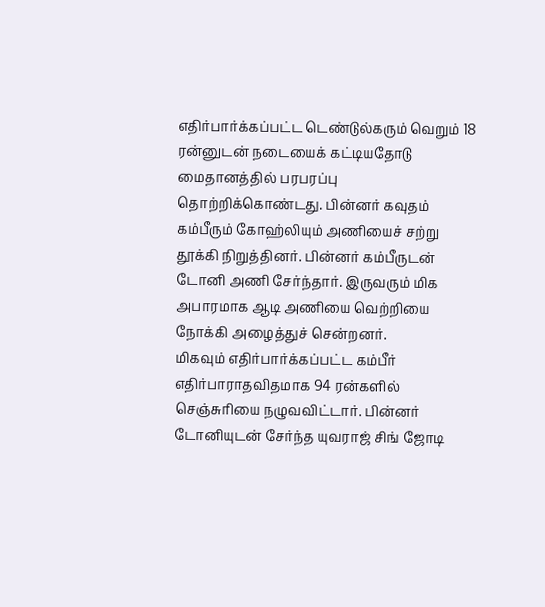எதிர்பார்க்கப்பட்ட டெண்டுல்கரும் வெறும் 18 ரன்னுடன் நடையைக் கட்டியதோடு மைதானத்தில் பரபரப்பு தொற்றிக்கொண்டது. பின்னர் கவுதம் கம்பீரும் கோஹ்லியும் அணியைச் சற்று தூக்கி நிறுத்தினர். பின்னர் கம்பீருடன் டோனி அணி சேர்ந்தார். இருவரும் மிக அபாரமாக ஆடி அணியை வெற்றியை நோக்கி அழைத்துச் சென்றனர்.
மிகவும் எதிர்பார்க்கப்பட்ட கம்பீர் எதிர்பாராதவிதமாக 94 ரன்களில் செஞ்சுரியை நழுவவிட்டார். பின்னர் டோனியுடன் சேர்ந்த யுவராஜ் சிங் ஜோடி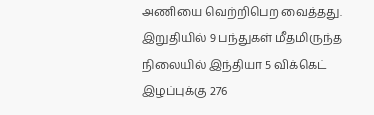அணியை வெற்றிபெற வைத்தது.
இறுதியில் 9 பந்துகள் மீதமிருந்த நிலையில் இந்தியா 5 விக்கெட் இழப்புக்கு 276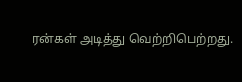ரன்கள் அடித்து வெற்றிபெற்றது.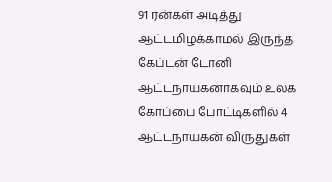91 ரன்கள் அடித்து ஆட்டமிழக்காமல் இருந்த கேப்டன் டோனி ஆட்டநாயகனாகவும் உலக கோப்பை போட்டிகளில் 4 ஆட்டநாயகன் விருதுகள்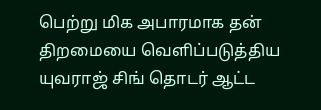பெற்று மிக அபாரமாக தன் திறமையை வெளிப்படுத்திய யுவராஜ் சிங் தொடர் ஆட்ட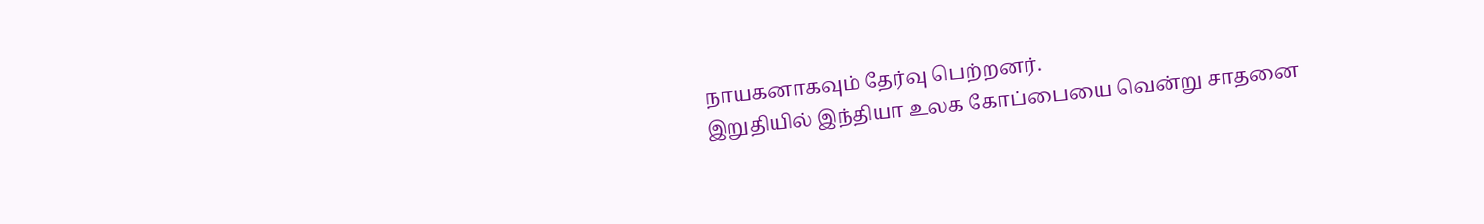நாயகனாகவும் தேர்வு பெற்றனர்.
இறுதியில் இந்தியா உலக கோப்பையை வென்று சாதனை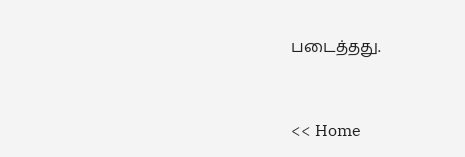படைத்தது.


<< Home